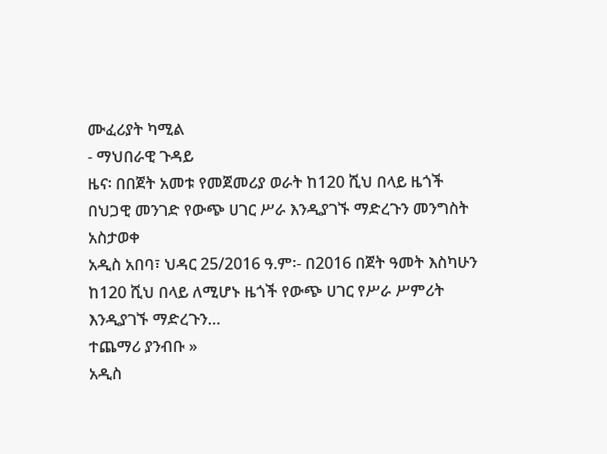ሙፈሪያት ካሚል
- ማህበራዊ ጉዳይ
ዜና፡ በበጀት አመቱ የመጀመሪያ ወራት ከ120 ሺህ በላይ ዜጎች በህጋዊ መንገድ የውጭ ሀገር ሥራ እንዲያገኙ ማድረጉን መንግስት አስታወቀ
አዲስ አበባ፣ ህዳር 25/2016 ዓ.ም፡- በ2016 በጀት ዓመት እስካሁን ከ120 ሺህ በላይ ለሚሆኑ ዜጎች የውጭ ሀገር የሥራ ሥምሪት እንዲያገኙ ማድረጉን…
ተጨማሪ ያንብቡ »
አዲስ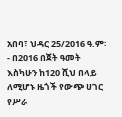አበባ፣ ህዳር 25/2016 ዓ.ም፡- በ2016 በጀት ዓመት እስካሁን ከ120 ሺህ በላይ ለሚሆኑ ዜጎች የውጭ ሀገር የሥራ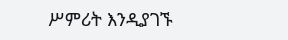ሥምሪት እንዲያገኙ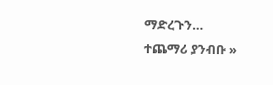ማድረጉን…
ተጨማሪ ያንብቡ »